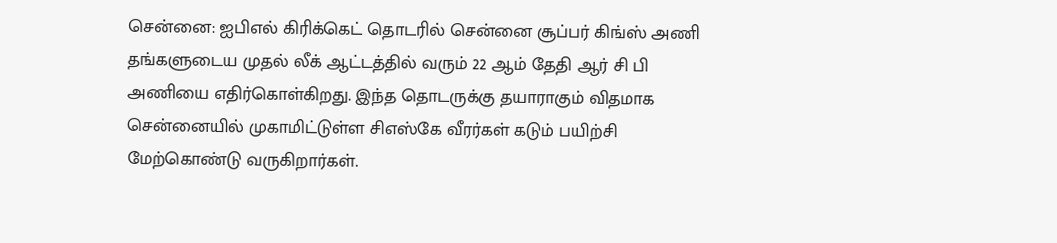சென்னை: ஐபிஎல் கிரிக்கெட் தொடரில் சென்னை சூப்பர் கிங்ஸ் அணி தங்களுடைய முதல் லீக் ஆட்டத்தில் வரும் 22 ஆம் தேதி ஆர் சி பி அணியை எதிர்கொள்கிறது. இந்த தொடருக்கு தயாராகும் விதமாக சென்னையில் முகாமிட்டுள்ள சிஎஸ்கே வீரர்கள் கடும் பயிற்சி மேற்கொண்டு வருகிறார்கள்.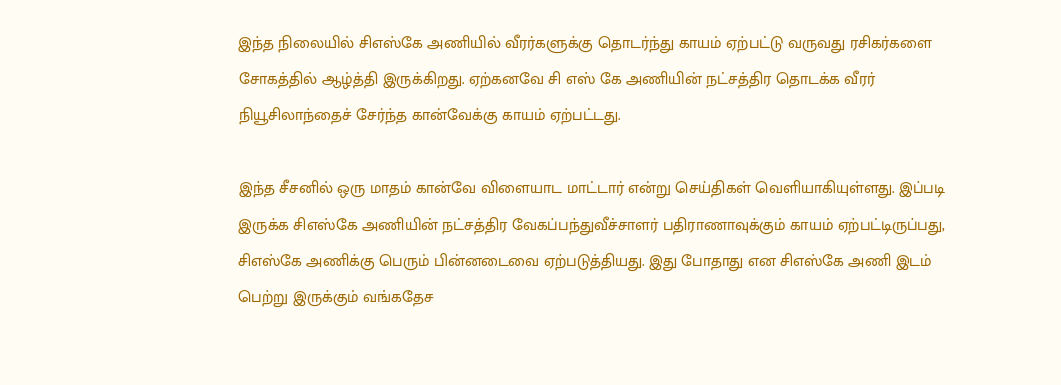இந்த நிலையில் சிஎஸ்கே அணியில் வீரர்களுக்கு தொடர்ந்து காயம் ஏற்பட்டு வருவது ரசிகர்களை சோகத்தில் ஆழ்த்தி இருக்கிறது. ஏற்கனவே சி எஸ் கே அணியின் நட்சத்திர தொடக்க வீரர் நியூசிலாந்தைச் சேர்ந்த கான்வேக்கு காயம் ஏற்பட்டது.

இந்த சீசனில் ஒரு மாதம் கான்வே விளையாட மாட்டார் என்று செய்திகள் வெளியாகியுள்ளது. இப்படி இருக்க சிஎஸ்கே அணியின் நட்சத்திர வேகப்பந்துவீச்சாளர் பதிராணாவுக்கும் காயம் ஏற்பட்டிருப்பது, சிஎஸ்கே அணிக்கு பெரும் பின்னடைவை ஏற்படுத்தியது. இது போதாது என சிஎஸ்கே அணி இடம் பெற்று இருக்கும் வங்கதேச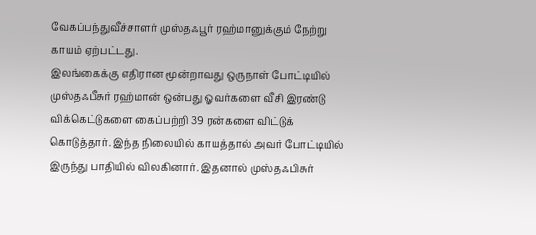வேகப்பந்துவீச்சாளர் முஸ்தஃபூர் ரஹ்மானுக்கும் நேற்று காயம் ஏற்பட்டது.
இலங்கைக்கு எதிரான மூன்றாவது ஒருநாள் போட்டியில் முஸ்தஃபீசுர் ரஹ்மான் ஒன்பது ஓவர்களை வீசி இரண்டு விக்கெட்டுகளை கைப்பற்றி 39 ரன்களை விட்டுக் கொடுத்தார். இந்த நிலையில் காயத்தால் அவர் போட்டியில் இருந்து பாதியில் விலகினார். இதனால் முஸ்தஃபிசுர்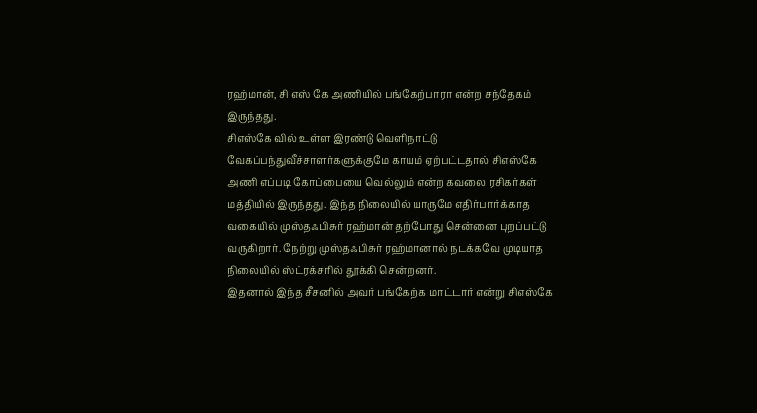ரஹ்மான், சி எஸ் கே அணியில் பங்கேற்பாரா என்ற சந்தேகம் இருந்தது.
சிஎஸ்கே வில் உள்ள இரண்டு வெளிநாட்டு வேகப்பந்துவீச்சாளர்களுக்குமே காயம் ஏற்பட்டதால் சிஎஸ்கே அணி எப்படி கோப்பையை வெல்லும் என்ற கவலை ரசிகர்கள் மத்தியில் இருந்தது. இந்த நிலையில் யாருமே எதிர்பார்க்காத வகையில் முஸ்தஃபிசுர் ரஹ்மான் தற்போது சென்னை புறப்பட்டு வருகிறார். நேற்று முஸ்தஃபிசுர் ரஹ்மானால் நடக்கவே முடியாத நிலையில் ஸ்ட்ரக்சரில் தூக்கி சென்றனர்.
இதனால் இந்த சீசனில் அவர் பங்கேற்க மாட்டார் என்று சிஎஸ்கே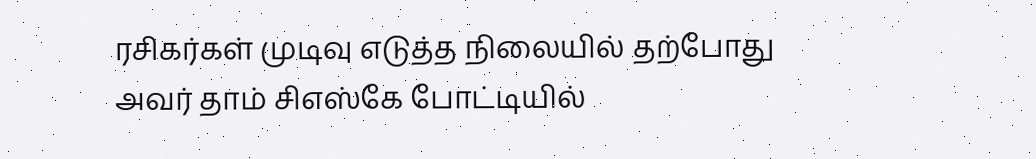ரசிகர்கள் முடிவு எடுத்த நிலையில் தற்போது அவர் தாம் சிஎஸ்கே போட்டியில்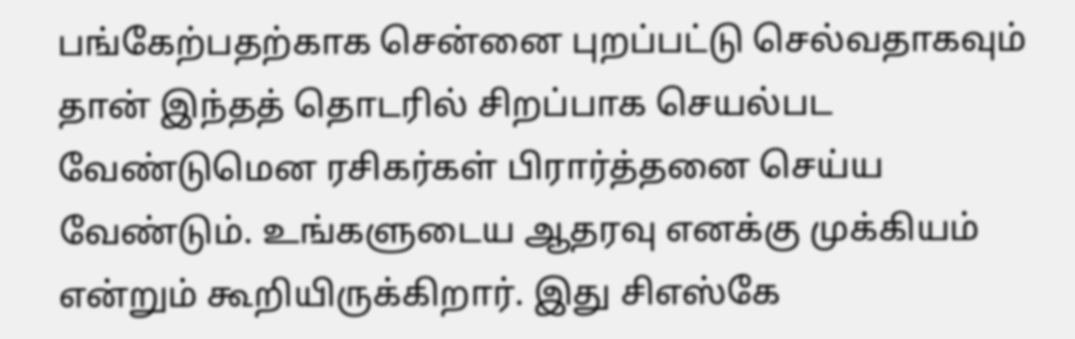பங்கேற்பதற்காக சென்னை புறப்பட்டு செல்வதாகவும் தான் இந்தத் தொடரில் சிறப்பாக செயல்பட வேண்டுமென ரசிகர்கள் பிரார்த்தனை செய்ய வேண்டும். உங்களுடைய ஆதரவு எனக்கு முக்கியம் என்றும் கூறியிருக்கிறார். இது சிஎஸ்கே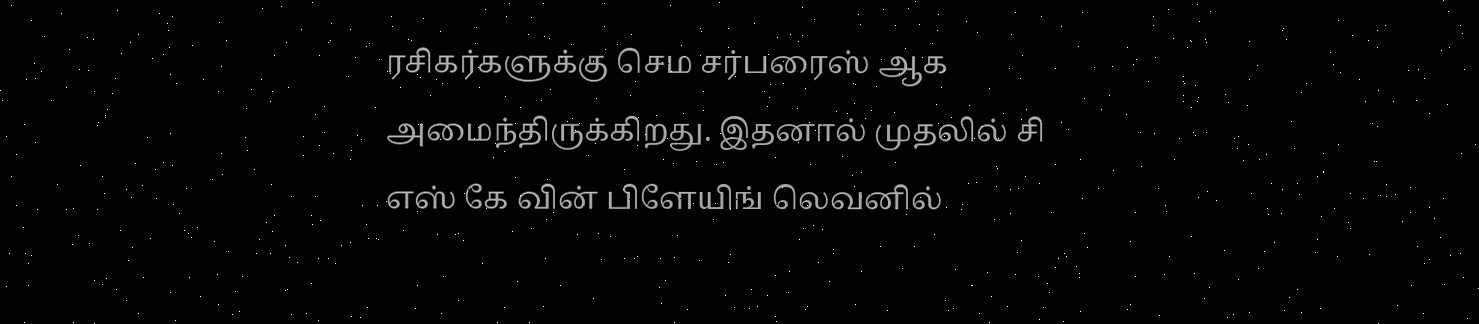ரசிகர்களுக்கு செம சர்பரைஸ் ஆக அமைந்திருக்கிறது. இதனால் முதலில் சி எஸ் கே வின் பிளேயிங் லெவனில்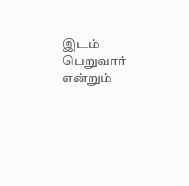இடம் பெறுவார் என்றும்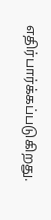எதிர்பார்க்கப்படுகிறது.